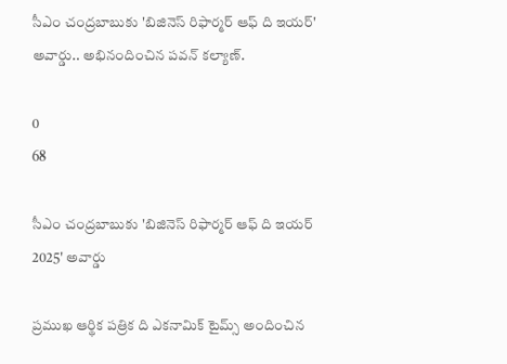సీఎం చంద్రబాబుకు 'బిజినెస్ రిఫార్మర్ ఆఫ్ ది ఇయర్' అవార్డు.. అభినందించిన పవన్ కల్యాణ్.

0
68

సీఎం చంద్రబాబుకు 'బిజినెస్ రిఫార్మర్ ఆఫ్ ది ఇయర్ 2025' అవార్డు

ప్రముఖ ఆర్థిక పత్రిక ది ఎకనామిక్ టైమ్స్ అందించిన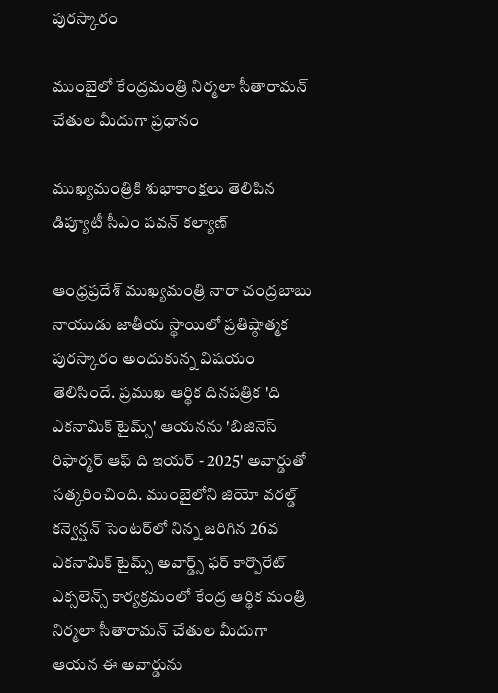పురస్కారం

ముంబైలో కేంద్రమంత్రి నిర్మలా సీతారామన్ చేతుల మీదుగా ప్రధానం

ముఖ్యమంత్రికి శుభాకాంక్షలు తెలిపిన డిప్యూటీ సీఎం పవన్ కల్యాణ్

ఆంధ్రప్రదేశ్ ముఖ్యమంత్రి నారా చంద్రబాబు నాయుడు జాతీయ స్థాయిలో ప్రతిష్ఠాత్మక పురస్కారం అందుకున్న విషయం తెలిసిందే. ప్రముఖ ఆర్థిక దినపత్రిక 'ది ఎకనామిక్ టైమ్స్' ఆయనను 'బిజినెస్ రిఫార్మర్ ఆఫ్ ది ఇయర్ - 2025' అవార్డుతో సత్కరించింది. ముంబైలోని జియో వరల్డ్ కన్వెన్షన్ సెంటర్‌లో నిన్న జరిగిన 26వ ఎకనామిక్ టైమ్స్ అవార్డ్స్ ఫర్ కార్పొరేట్ ఎక్సలెన్స్ కార్యక్రమంలో కేంద్ర ఆర్థిక మంత్రి నిర్మలా సీతారామన్ చేతుల మీదుగా ఆయన ఈ అవార్డును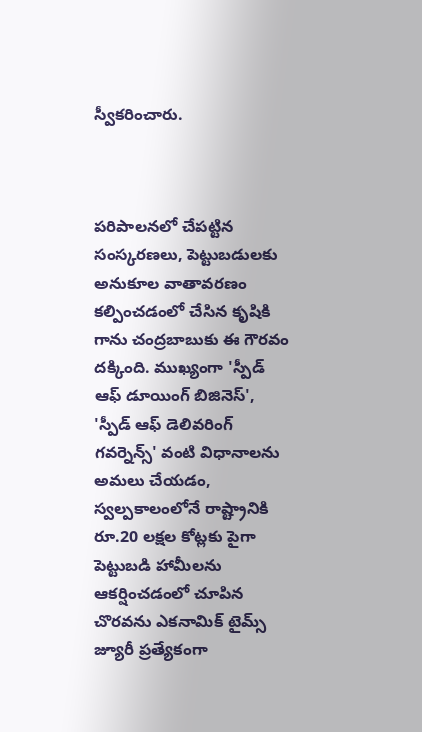స్వీకరించారు.



పరిపాలనలో చేపట్టిన సంస్కరణలు, పెట్టుబడులకు అనుకూల వాతావరణం కల్పించడంలో చేసిన కృషికి గాను చంద్రబాబుకు ఈ గౌరవం దక్కింది. ముఖ్యంగా 'స్పీడ్ ఆఫ్ డూయింగ్ బిజినెస్', 'స్పీడ్ ఆఫ్ డెలివరింగ్ గవర్నెన్స్' వంటి విధానాలను అమలు చేయడం, స్వల్పకాలంలోనే రాష్ట్రానికి రూ.20 లక్షల కోట్లకు పైగా పెట్టుబడి హామీలను ఆకర్షించడంలో చూపిన చొరవను ఎకనామిక్ టైమ్స్ జ్యూరీ ప్రత్యేకంగా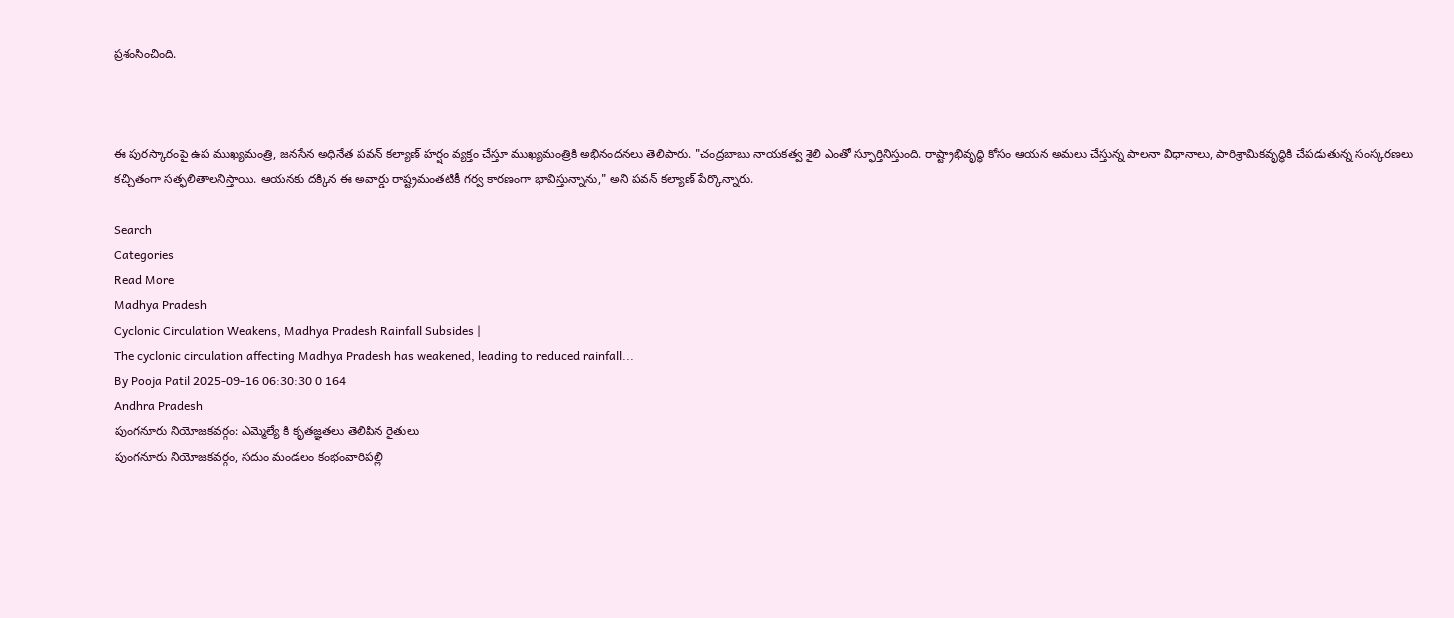ప్రశంసించింది.



ఈ పురస్కారంపై ఉప ముఖ్యమంత్రి, జనసేన అధినేత పవన్ కల్యాణ్ హర్షం వ్యక్తం చేస్తూ ముఖ్యమంత్రికి అభినందనలు తెలిపారు. "చంద్రబాబు నాయకత్వ శైలి ఎంతో స్ఫూర్తినిస్తుంది. రాష్ట్రాభివృద్ధి కోసం ఆయన అమలు చేస్తున్న పాలనా విధానాలు, పారిశ్రామికవృద్ధికి చేపడుతున్న సంస్కరణలు కచ్చితంగా సత్ఫలితాలనిస్తాయి. ఆయనకు దక్కిన ఈ అవార్డు రాష్ట్రమంతటికీ గర్వ కారణంగా భావిస్తున్నాను," అని పవన్ కల్యాణ్ పేర్కొన్నారు.

Search
Categories
Read More
Madhya Pradesh
Cyclonic Circulation Weakens, Madhya Pradesh Rainfall Subsides |
The cyclonic circulation affecting Madhya Pradesh has weakened, leading to reduced rainfall...
By Pooja Patil 2025-09-16 06:30:30 0 164
Andhra Pradesh
పుంగనూరు నియోజకవర్గం: ఎమ్మెల్యే కి కృతజ్ఞతలు తెలిపిన రైతులు
పుంగనూరు నియోజకవర్గం, సదుం మండలం కంభంవారిపల్లి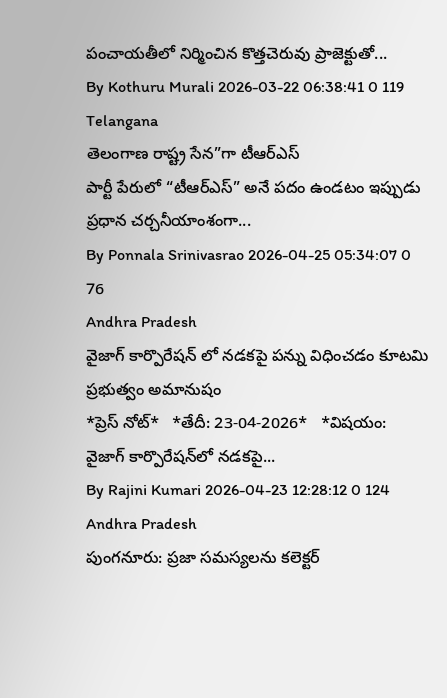పంచాయతీలో నిర్మించిన కొత్తచెరువు ప్రాజెక్టుతో...
By Kothuru Murali 2026-03-22 06:38:41 0 119
Telangana
తెలంగాణ రాష్ట్ర సేన”గా టీఆర్‌ఎస్‌
పార్టీ పేరులో “టీఆర్‌ఎస్‌” అనే పదం ఉండటం ఇప్పుడు ప్రధాన చర్చనీయాంశంగా...
By Ponnala Srinivasrao 2026-04-25 05:34:07 0 76
Andhra Pradesh
వైజాగ్ కార్పొరేషన్ లో నడకపై పన్ను విధించడం కూటమి ప్రభుత్వం అమానుషం
*ప్రెస్ నోట్*   *తేదీ: 23-04-2026*   *విషయం: వైజాగ్ కార్పొరేషన్‌లో నడకపై...
By Rajini Kumari 2026-04-23 12:28:12 0 124
Andhra Pradesh
పుంగనూరు: ప్రజా సమస్యలను కలెక్టర్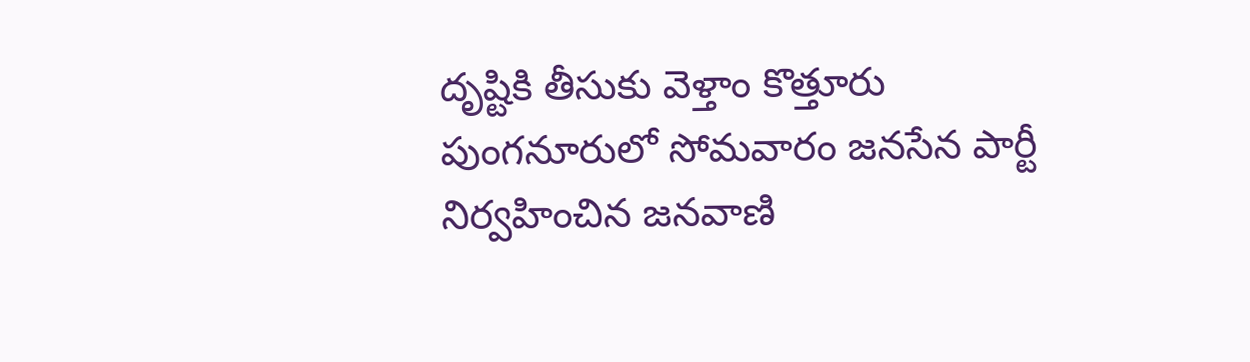దృష్టికి తీసుకు వెళ్తాం కొత్తూరు
పుంగనూరులో సోమవారం జనసేన పార్టీ నిర్వహించిన జనవాణి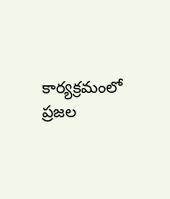కార్యక్రమంలో ప్రజల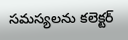సమస్యలను కలెక్టర్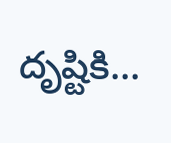దృష్టికి...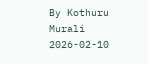By Kothuru Murali 2026-02-10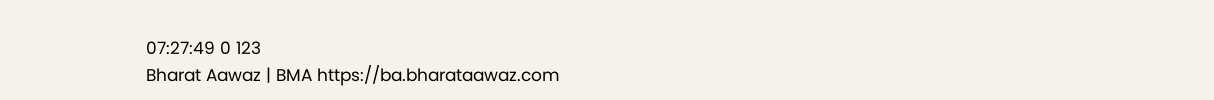07:27:49 0 123
Bharat Aawaz | BMA https://ba.bharataawaz.com